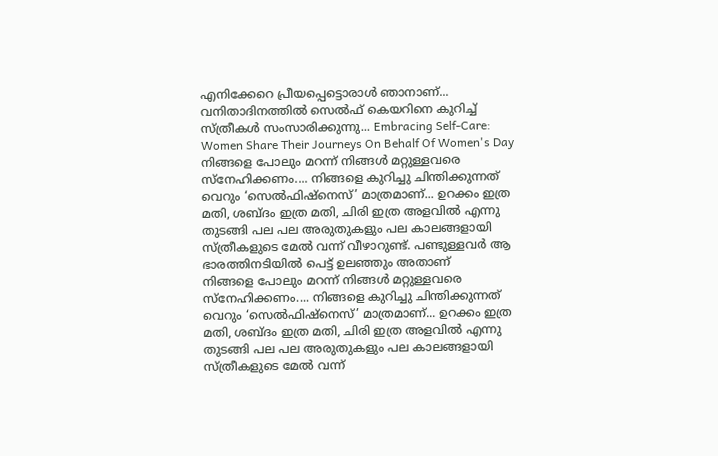എനിക്കേറെ പ്രീയപ്പെട്ടൊരാൾ ഞാനാണ്... വനിതാദിനത്തിൽ സെൽഫ് കെയറിനെ കുറിച്ച് സ്ത്രീകൾ സംസാരിക്കുന്നു... Embracing Self-Care: Women Share Their Journeys On Behalf Of Women's Day
നിങ്ങളെ പോലും മറന്ന് നിങ്ങൾ മറ്റുള്ളവരെ സ്നേഹിക്കണം.... നിങ്ങളെ കുറിച്ചു ചിന്തിക്കുന്നത് വെറും ‘സെൽഫിഷ്നെസ്’ മാത്രമാണ്... ഉറക്കം ഇത്ര മതി, ശബ്ദം ഇത്ര മതി, ചിരി ഇത്ര അളവിൽ എന്നു തുടങ്ങി പല പല അരുതുകളും പല കാലങ്ങളായി സ്ത്രീകളുടെ മേൽ വന്ന് വീഴാറുണ്ട്. പണ്ടുള്ളവർ ആ ഭാരത്തിനടിയിൽ പെട്ട് ഉലഞ്ഞും അതാണ്
നിങ്ങളെ പോലും മറന്ന് നിങ്ങൾ മറ്റുള്ളവരെ സ്നേഹിക്കണം.... നിങ്ങളെ കുറിച്ചു ചിന്തിക്കുന്നത് വെറും ‘സെൽഫിഷ്നെസ്’ മാത്രമാണ്... ഉറക്കം ഇത്ര മതി, ശബ്ദം ഇത്ര മതി, ചിരി ഇത്ര അളവിൽ എന്നു തുടങ്ങി പല പല അരുതുകളും പല കാലങ്ങളായി സ്ത്രീകളുടെ മേൽ വന്ന്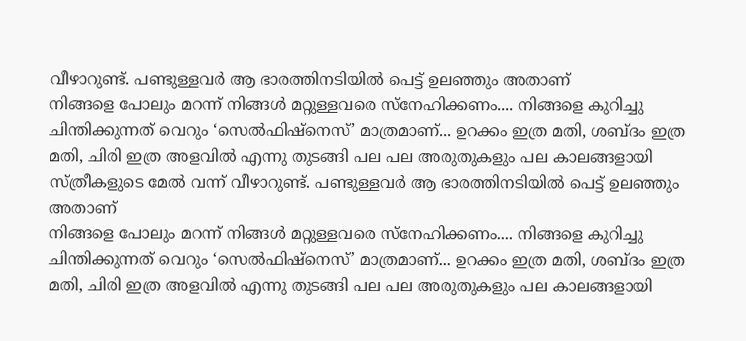വീഴാറുണ്ട്. പണ്ടുള്ളവർ ആ ഭാരത്തിനടിയിൽ പെട്ട് ഉലഞ്ഞും അതാണ്
നിങ്ങളെ പോലും മറന്ന് നിങ്ങൾ മറ്റുള്ളവരെ സ്നേഹിക്കണം.... നിങ്ങളെ കുറിച്ചു ചിന്തിക്കുന്നത് വെറും ‘സെൽഫിഷ്നെസ്’ മാത്രമാണ്... ഉറക്കം ഇത്ര മതി, ശബ്ദം ഇത്ര മതി, ചിരി ഇത്ര അളവിൽ എന്നു തുടങ്ങി പല പല അരുതുകളും പല കാലങ്ങളായി സ്ത്രീകളുടെ മേൽ വന്ന് വീഴാറുണ്ട്. പണ്ടുള്ളവർ ആ ഭാരത്തിനടിയിൽ പെട്ട് ഉലഞ്ഞും അതാണ്
നിങ്ങളെ പോലും മറന്ന് നിങ്ങൾ മറ്റുള്ളവരെ സ്നേഹിക്കണം.... നിങ്ങളെ കുറിച്ചു ചിന്തിക്കുന്നത് വെറും ‘സെൽഫിഷ്നെസ്’ മാത്രമാണ്... ഉറക്കം ഇത്ര മതി, ശബ്ദം ഇത്ര മതി, ചിരി ഇത്ര അളവിൽ എന്നു തുടങ്ങി പല പല അരുതുകളും പല കാലങ്ങളായി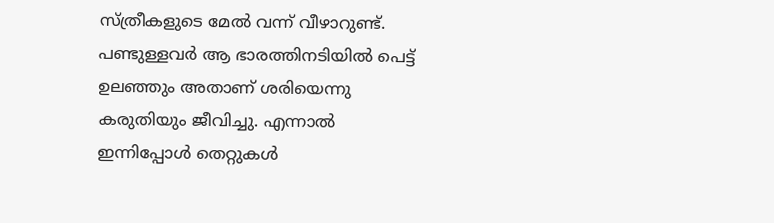സ്ത്രീകളുടെ മേൽ വന്ന് വീഴാറുണ്ട്. പണ്ടുള്ളവർ ആ ഭാരത്തിനടിയിൽ പെട്ട് ഉലഞ്ഞും അതാണ് ശരിയെന്നു കരുതിയും ജീവിച്ചു. എന്നാൽ ഇന്നിപ്പോൾ തെറ്റുകൾ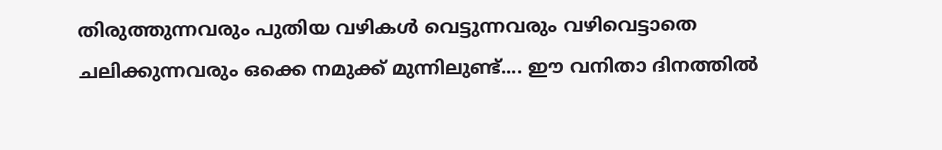തിരുത്തുന്നവരും പുതിയ വഴികൾ വെട്ടുന്നവരും വഴിവെട്ടാതെ ചലിക്കുന്നവരും ഒക്കെ നമുക്ക് മുന്നിലുണ്ട്.... ഈ വനിതാ ദിനത്തിൽ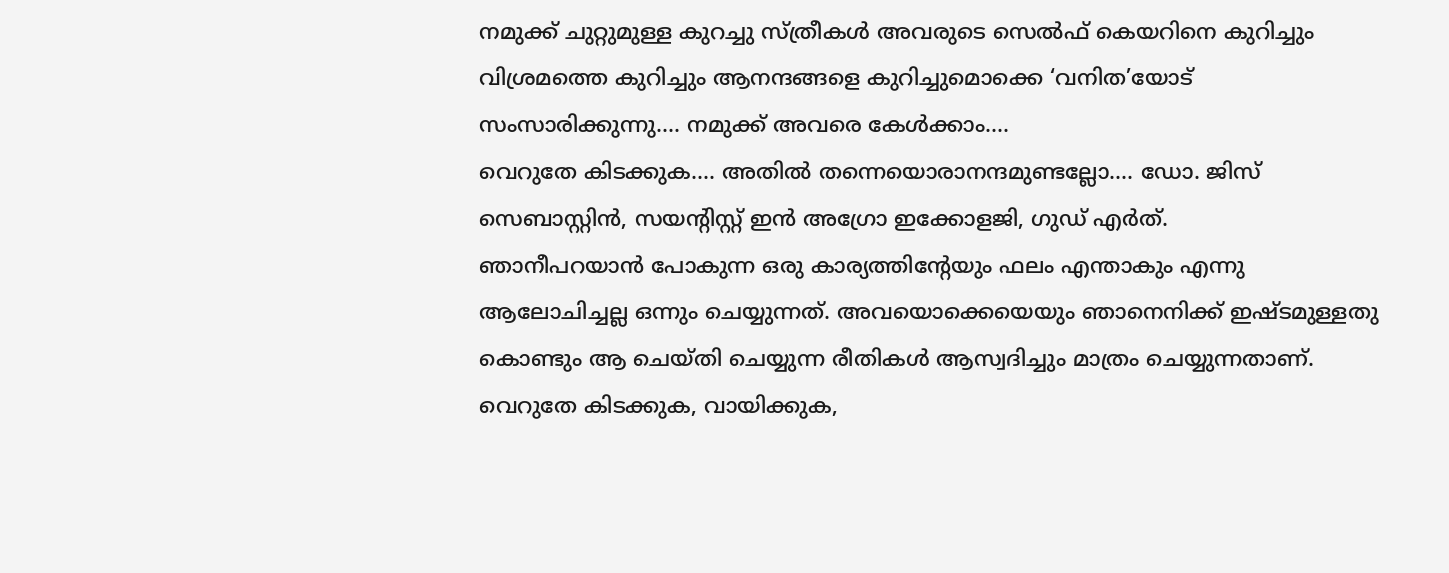നമുക്ക് ചുറ്റുമുള്ള കുറച്ചു സ്ത്രീകൾ അവരുടെ സെൽഫ് കെയറിനെ കുറിച്ചും വിശ്രമത്തെ കുറിച്ചും ആനന്ദങ്ങളെ കുറിച്ചുമൊക്കെ ‘വനിത’യോട് സംസാരിക്കുന്നു.... നമുക്ക് അവരെ കേൾക്കാം....
വെറുതേ കിടക്കുക.... അതിൽ തന്നെയൊരാനന്ദമുണ്ടല്ലോ.... ഡോ. ജിസ് സെബാസ്റ്റിൻ, സയന്റിസ്റ്റ് ഇൻ അഗ്രോ ഇക്കോളജി, ഗുഡ് എർത്.
ഞാനീപറയാൻ പോകുന്ന ഒരു കാര്യത്തിന്റേയും ഫലം എന്താകും എന്നു ആലോചിച്ചല്ല ഒന്നും ചെയ്യുന്നത്. അവയൊക്കെയെയും ഞാനെനിക്ക് ഇഷ്ടമുള്ളതു കൊണ്ടും ആ ചെയ്തി ചെയ്യുന്ന രീതികൾ ആസ്വദിച്ചും മാത്രം ചെയ്യുന്നതാണ്.
വെറുതേ കിടക്കുക, വായിക്കുക,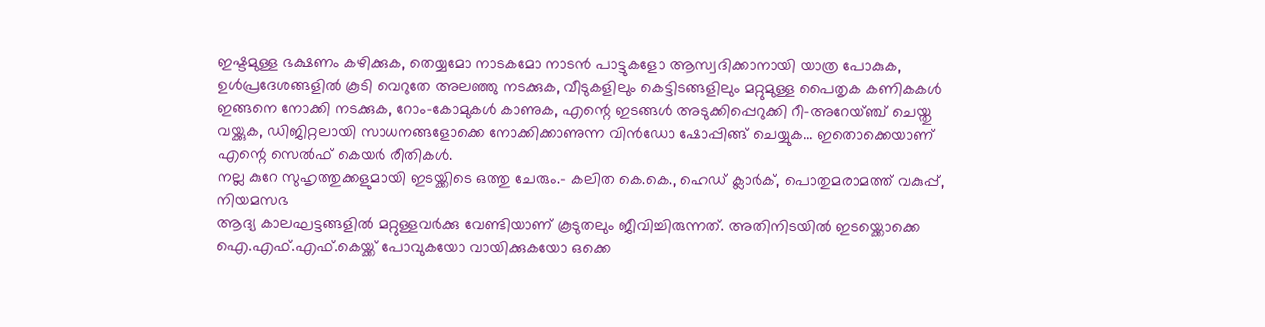ഇഷ്ടമുള്ള ഭക്ഷണം കഴിക്കുക, തെയ്യമോ നാടകമോ നാടൻ പാട്ടുകളോ ആസ്വദിക്കാനായി യാത്ര പോകുക, ഉൾപ്രദേശങ്ങളിൽ കൂടി വെറുതേ അലഞ്ഞു നടക്കുക, വീടുകളിലും കെട്ടിടങ്ങളിലും മറ്റുമുള്ള പൈതൃക കണികകൾ ഇങ്ങനെ നോക്കി നടക്കുക, റോം–കോമുകൾ കാണുക, എന്റെ ഇടങ്ങൾ അടുക്കിപ്പെറുക്കി റീ–അറേയ്ഞ്ച് ചെയ്തു വയ്ക്കുക, ഡിജിറ്റലായി സാധനങ്ങളോക്കെ നോക്കിക്കാണുന്ന വിൻഡോ ഷോപ്പിങ്ങ് ചെയ്യുക... ഇതൊക്കെയാണ് എന്റെ സെൽഫ് കെയർ രീതികൾ.
നല്ല കുറേ സുഹൃത്തുക്കളുമായി ഇടയ്ക്കിടെ ഒത്തു ചേരും.– കലിത കെ.കെ., ഹെഡ് ക്ലാർക്, പൊതുമരാമത്ത് വകുപ്പ്, നിയമസഭ
ആദ്യ കാലഘട്ടങ്ങളിൽ മറ്റുള്ളവർക്കു വേണ്ടിയാണ് കൂടുതലും ജീവിച്ചിരുന്നത്. അതിനിടയിൽ ഇടയ്ക്കൊക്കെ ഐ.എഫ്.എഫ്.കെയ്ക്ക് പോവുകയോ വായിക്കുകയോ ഒക്കെ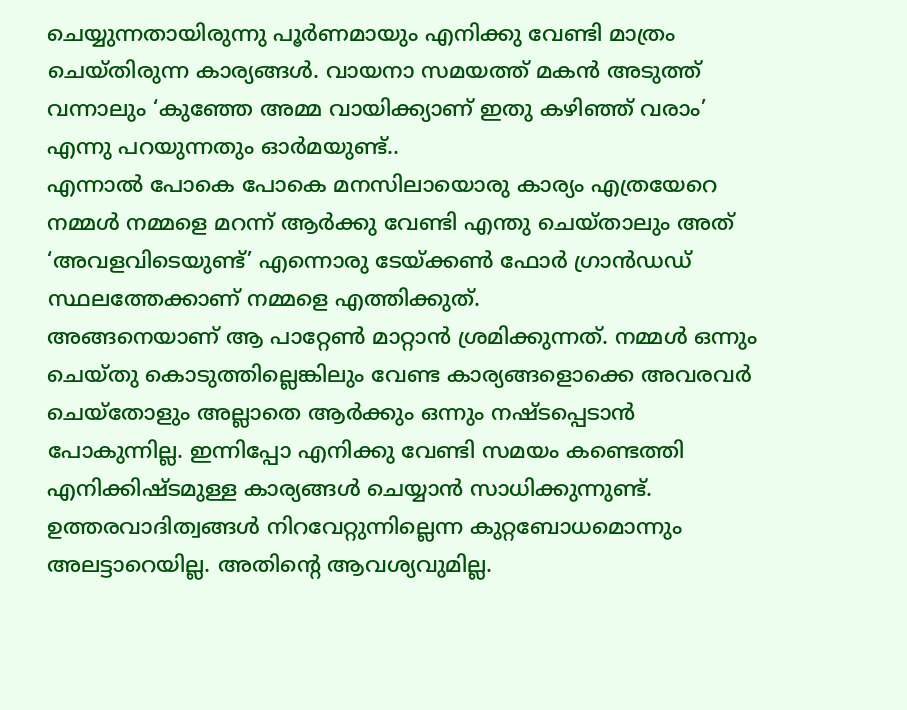ചെയ്യുന്നതായിരുന്നു പൂർണമായും എനിക്കു വേണ്ടി മാത്രം ചെയ്തിരുന്ന കാര്യങ്ങൾ. വായനാ സമയത്ത് മകൻ അടുത്ത് വന്നാലും ‘കുഞ്ഞേ അമ്മ വായിക്ക്യാണ് ഇതു കഴിഞ്ഞ് വരാം’ എന്നു പറയുന്നതും ഓർമയുണ്ട്..
എന്നാൽ പോകെ പോകെ മനസിലായൊരു കാര്യം എത്രയേറെ നമ്മൾ നമ്മളെ മറന്ന് ആർക്കു വേണ്ടി എന്തു ചെയ്താലും അത് ‘അവളവിടെയുണ്ട്’ എന്നൊരു ടേയ്ക്കൺ ഫോർ ഗ്രാൻഡഡ് സ്ഥലത്തേക്കാണ് നമ്മളെ എത്തിക്കുത്.
അങ്ങനെയാണ് ആ പാറ്റേൺ മാറ്റാൻ ശ്രമിക്കുന്നത്. നമ്മൾ ഒന്നും ചെയ്തു കൊടുത്തില്ലെങ്കിലും വേണ്ട കാര്യങ്ങളൊക്കെ അവരവർ ചെയ്തോളും അല്ലാതെ ആർക്കും ഒന്നും നഷ്ടപ്പെടാൻ പോകുന്നില്ല. ഇന്നിപ്പോ എനിക്കു വേണ്ടി സമയം കണ്ടെത്തി എനിക്കിഷ്ടമുള്ള കാര്യങ്ങൾ ചെയ്യാൻ സാധിക്കുന്നുണ്ട്. ഉത്തരവാദിത്വങ്ങൾ നിറവേറ്റുന്നില്ലെന്ന കുറ്റബോധമൊന്നും അലട്ടാറെയില്ല. അതിന്റെ ആവശ്യവുമില്ല.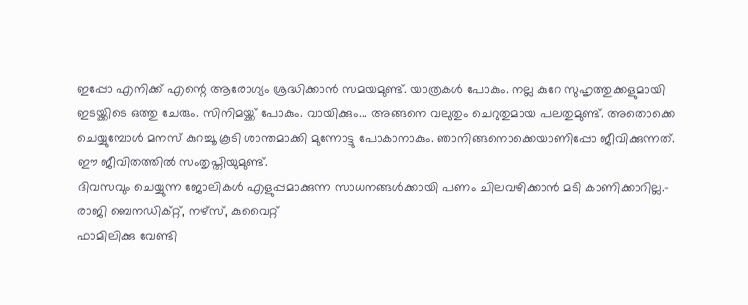ഇപ്പോ എനിക്ക് എന്റെ ആരോഗ്യം ശ്രദ്ധിക്കാൻ സമയമുണ്ട്. യാത്രകൾ പോകും. നല്ല കുറേ സുഹൃത്തുക്കളുമായി ഇടയ്ക്കിടെ ഒത്തു ചേരും. സിനിമയ്ക്ക് പോകും. വായിക്കും... അങ്ങനെ വലുതും ചെറുതുമായ പലതുമുണ്ട്. അതൊക്കെ ചെയ്യുമ്പോൾ മനസ് കുറച്ചൂ കൂടി ശാന്തമാക്കി മുന്നോട്ടു പോകാനാകും. ഞാനിങ്ങനൊക്കെയാണിപ്പോ ജീവിക്കുന്നത്. ഈ ജീവിതത്തിൽ സംതൃപ്തിയുമുണ്ട്.
ദിവസവും ചെയ്യുന്ന ജോലികൾ എളുപ്പമാക്കുന്ന സാധനങ്ങൾക്കായി പണം ചിലവഴിക്കാൻ മടി കാണിക്കാറില്ല.– രാജി ബെനഡിക്റ്റ്, നഴ്സ്, കുവൈറ്റ്
ഫാമിലിക്കു വേണ്ടി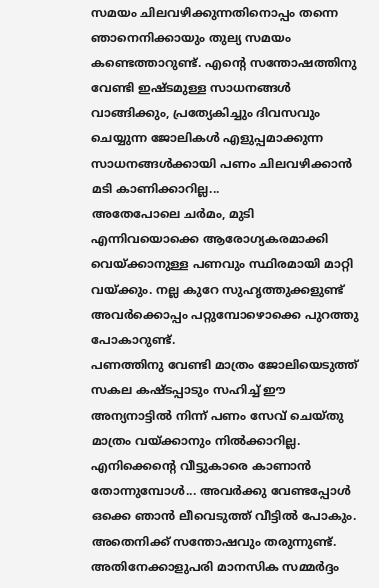സമയം ചിലവഴിക്കുന്നതിനൊപ്പം തന്നെ ഞാനെനിക്കായും തുല്യ സമയം കണ്ടെത്താറുണ്ട്. എന്റെ സന്തോഷത്തിനു വേണ്ടി ഇഷ്ടമുള്ള സാധനങ്ങൾ വാങ്ങിക്കും, പ്രത്യേകിച്ചും ദിവസവും ചെയ്യുന്ന ജോലികൾ എളുപ്പമാക്കുന്ന സാധനങ്ങൾക്കായി പണം ചിലവഴിക്കാൻ മടി കാണിക്കാറില്ല...
അതേപോലെ ചർമം, മുടി എന്നിവയൊക്കെ ആരോഗ്യകരമാക്കി വെയ്ക്കാനുള്ള പണവും സ്ഥിരമായി മാറ്റി വയ്ക്കും. നല്ല കുറേ സുഹൃത്തുക്കളുണ്ട് അവർക്കൊപ്പം പറ്റുമ്പോഴൊക്കെ പുറത്തു പോകാറുണ്ട്.
പണത്തിനു വേണ്ടി മാത്രം ജോലിയെടുത്ത് സകല കഷ്ടപ്പാടും സഹിച്ച് ഈ അന്യനാട്ടിൽ നിന്ന് പണം സേവ് ചെയ്തു മാത്രം വയ്ക്കാനും നിൽക്കാറില്ല. എനിക്കെന്റെ വീട്ടുകാരെ കാണാൻ തോന്നുമ്പോൾ... അവർക്കു വേണ്ടപ്പോൾ ഒക്കെ ഞാൻ ലീവെടുത്ത് വീട്ടിൽ പോകും. അതെനിക്ക് സന്തോഷവും തരുന്നുണ്ട്. അതിനേക്കാളുപരി മാനസിക സമ്മർദ്ദം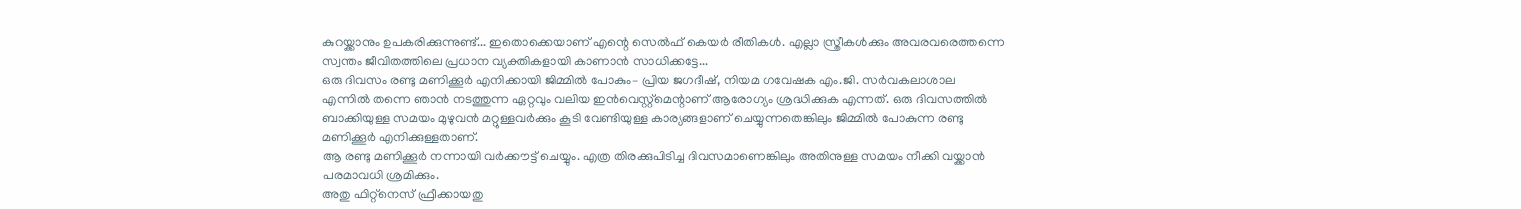കുറയ്ക്കാനും ഉപകരിക്കുന്നുണ്ട്... ഇതൊക്കെയാണ് എന്റെ സെൽഫ് കെയർ രീതികൾ. എല്ലാ സ്ത്രീകൾക്കും അവരവരെത്തന്നെ സ്വന്തം ജീവിതത്തിലെ പ്രധാന വ്യക്തികളായി കാണാൻ സാധിക്കട്ടേ...
ഒരു ദിവസം രണ്ടു മണിക്കൂർ എനിക്കായി ജിമ്മിൽ പോകും– പ്രിയ ജഗദീഷ്, നിയമ ഗവേഷക എം.ജി. സർവകലാശാല
എന്നിൽ തന്നെ ഞാൻ നടത്തുന്ന ഏറ്റവും വലിയ ഇൻവെസ്റ്റ്മെന്റാണ് ആരോഗ്യം ശ്രദ്ധിക്കുക എന്നത്. ഒരു ദിവസത്തിൽ ബാക്കിയുള്ള സമയം മുഴുവൻ മറ്റുള്ളവർക്കും കൂടി വേണ്ടിയുള്ള കാര്യങ്ങളാണ് ചെയ്യുന്നതെങ്കിലും ജിമ്മിൽ പോകുന്ന രണ്ടു മണിക്കൂർ എനിക്കുള്ളതാണ്.
ആ രണ്ടു മണിക്കൂർ നന്നായി വർക്കൗട്ട് ചെയ്യും. എത്ര തിരക്കുപിടിച്ച ദിവസമാണെങ്കിലും അതിനുള്ള സമയം നീക്കി വയ്ക്കാൻ പരമാവധി ശ്രമിക്കും.
അതു ഫിറ്റ്നെസ് ഫ്രീക്കായതു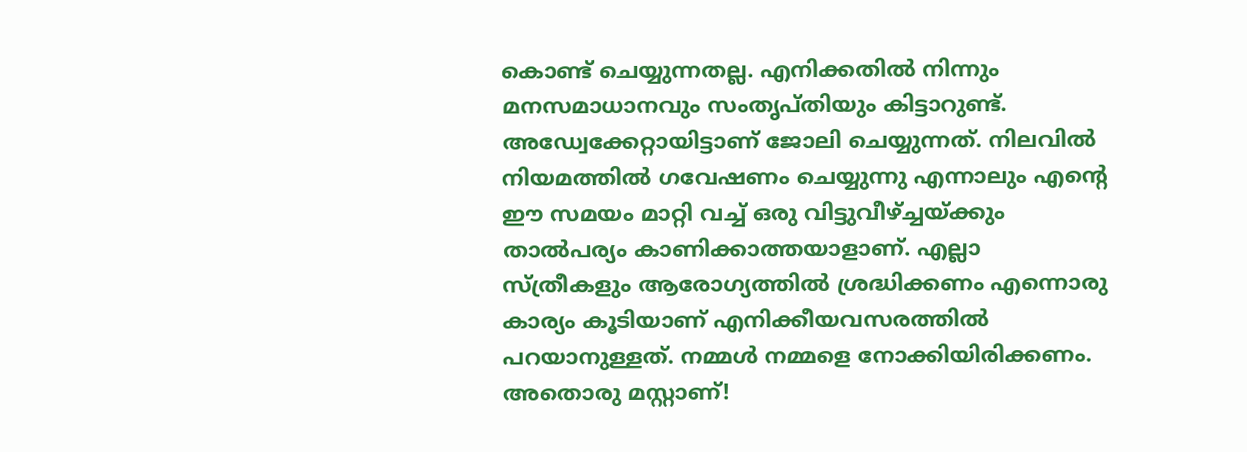കൊണ്ട് ചെയ്യുന്നതല്ല. എനിക്കതിൽ നിന്നും മനസമാധാനവും സംതൃപ്തിയും കിട്ടാറുണ്ട്.
അഡ്വേക്കേറ്റായിട്ടാണ് ജോലി ചെയ്യുന്നത്. നിലവിൽ നിയമത്തിൽ ഗവേഷണം ചെയ്യുന്നു എന്നാലും എന്റെ ഈ സമയം മാറ്റി വച്ച് ഒരു വിട്ടുവീഴ്ച്ചയ്ക്കും താൽപര്യം കാണിക്കാത്തയാളാണ്. എല്ലാ സ്ത്രീകളും ആരോഗ്യത്തിൽ ശ്രദ്ധിക്കണം എന്നൊരു കാര്യം കൂടിയാണ് എനിക്കീയവസരത്തിൽ പറയാനുള്ളത്. നമ്മൾ നമ്മളെ നോക്കിയിരിക്കണം. അതൊരു മസ്റ്റാണ്!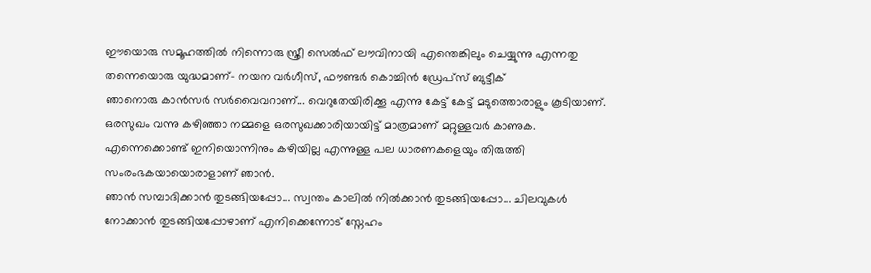ഈയൊരു സമൂഹത്തിൽ നിന്നൊരു സ്ത്രീ സെൽഫ് ലൗവിനായി എന്തെങ്കിലും ചെയ്യുന്നു എന്നതു തന്നെയൊരു യുദ്ധമാണ്– നയന വർഗീസ്, ഫൗണ്ടർ കൊച്ചിൻ ഡ്രേപ്സ് ബുട്ടീക്
ഞാനൊരു കാൻസർ സർവൈവറാണ്... വെറുതേയിരിക്കൂ എന്നു കേട്ട് കേട്ട് മടുത്തൊരാളും കൂടിയാണ്. ഒരസുഖം വന്നു കഴിഞ്ഞാ നമ്മളെ ഒരസുഖക്കാരിയായിട്ട് മാത്രമാണ് മറ്റുള്ളവർ കാണുക. എന്നെക്കൊണ്ട് ഇനിയൊന്നിനും കഴിയില്ല എന്നുള്ള പല ധാരണകളെയും തിരുത്തി സംരംഭകയായൊരാളാണ് ഞാൻ.
ഞാൻ സമ്പാദിക്കാൻ തുടങ്ങിയപ്പോ... സ്വന്തം കാലിൽ നിൽക്കാൻ തുടങ്ങിയപ്പോ... ചിലവുകൾ നോക്കാൻ തുടങ്ങിയപ്പോഴാണ് എനിക്കെന്നോട് സ്നേഹം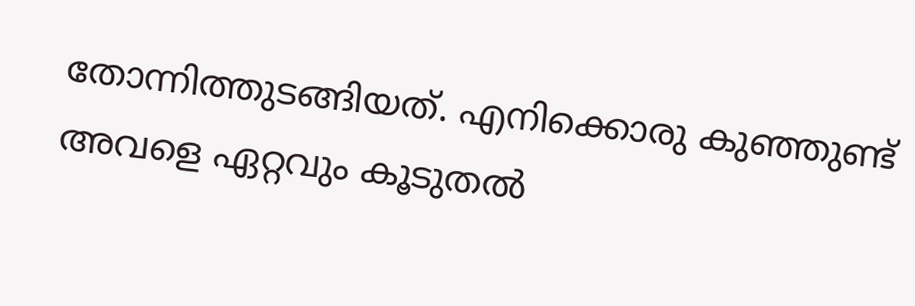തോന്നിത്തുടങ്ങിയത്. എനിക്കൊരു കുഞ്ഞുണ്ട് അവളെ ഏറ്റവും കൂടുതൽ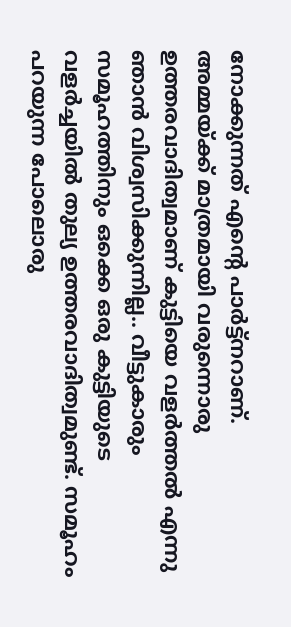നോക്കുന്നത് എന്റെ പാർട്ട്നറാണ്.
അമ്മയ്ക്ക് മാത്രമായി വരുന്നൊരു ഉത്തരവാദിത്വമാണ് കുട്ടിയെ വളർത്തൽ എന്നു ഞാൻ വിശ്വസിക്കുന്നില്ല.. വീട്ടുകാരും സമൂഹത്തിനും ഒക്കെ ഒരു കുട്ടിയുടെ വളർച്ചയിൽ തുല്യ ഉത്തരവാദിത്വമുണ്ട്. സമൂഹം പറയുന്ന പോലൊരു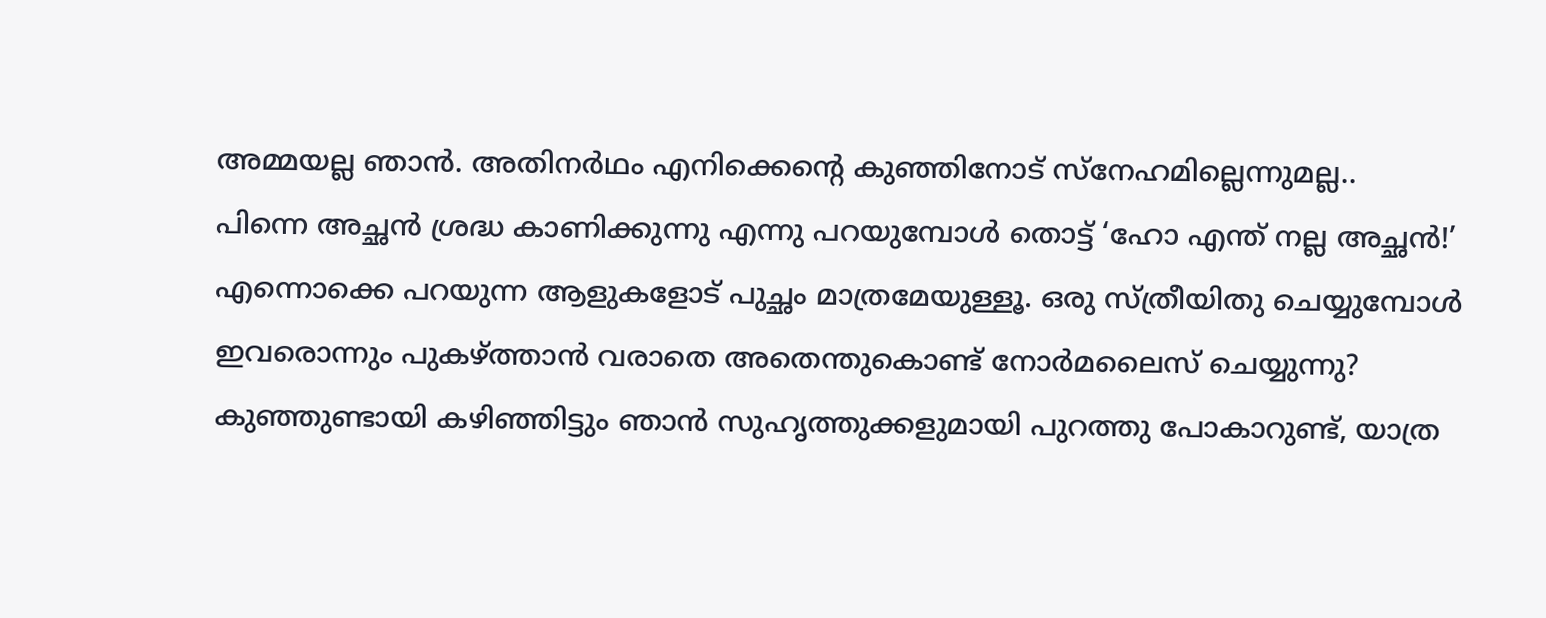അമ്മയല്ല ഞാൻ. അതിനർഥം എനിക്കെന്റെ കുഞ്ഞിനോട് സ്നേഹമില്ലെന്നുമല്ല..
പിന്നെ അച്ഛൻ ശ്രദ്ധ കാണിക്കുന്നു എന്നു പറയുമ്പോൾ തൊട്ട് ‘ഹോ എന്ത് നല്ല അച്ഛൻ!’ എന്നൊക്കെ പറയുന്ന ആളുകളോട് പുച്ഛം മാത്രമേയുള്ളൂ. ഒരു സ്ത്രീയിതു ചെയ്യുമ്പോൾ ഇവരൊന്നും പുകഴ്ത്താൻ വരാതെ അതെന്തുകൊണ്ട് നോർമലൈസ് ചെയ്യുന്നു?
കുഞ്ഞുണ്ടായി കഴിഞ്ഞിട്ടും ഞാൻ സുഹൃത്തുക്കളുമായി പുറത്തു പോകാറുണ്ട്, യാത്ര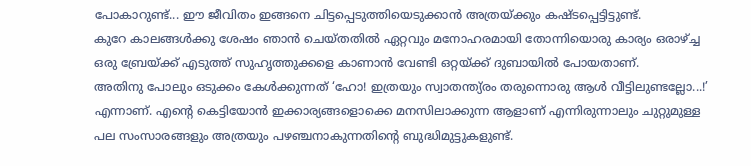പോകാറുണ്ട്... ഈ ജീവിതം ഇങ്ങനെ ചിട്ടപ്പെടുത്തിയെടുക്കാൻ അത്രയ്ക്കും കഷ്ടപ്പെട്ടിട്ടുണ്ട്.
കുറേ കാലങ്ങൾക്കു ശേഷം ഞാൻ ചെയ്തതിൽ ഏറ്റവും മനോഹരമായി തോന്നിയൊരു കാര്യം ഒരാഴ്ച്ച ഒരു ബ്രേയ്ക്ക് എടുത്ത് സുഹൃത്തുക്കളെ കാണാൻ വേണ്ടി ഒറ്റയ്ക്ക് ദുബായിൽ പോയതാണ്.
അതിനു പോലും ഒടുക്കം കേൾക്കുന്നത് ‘ഹോ! ഇത്രയും സ്വാതന്ത്യ്രം തരുന്നൊരു ആൾ വീട്ടിലുണ്ടല്ലോ...!’ എന്നാണ്. എന്റെ കെട്ടിയോൻ ഇക്കാര്യങ്ങളൊക്കെ മനസിലാക്കുന്ന ആളാണ് എന്നിരുന്നാലും ചുറ്റുമുള്ള പല സംസാരങ്ങളും അത്രയും പഴഞ്ചനാകുന്നതിന്റെ ബുദ്ധിമുട്ടുകളുണ്ട്.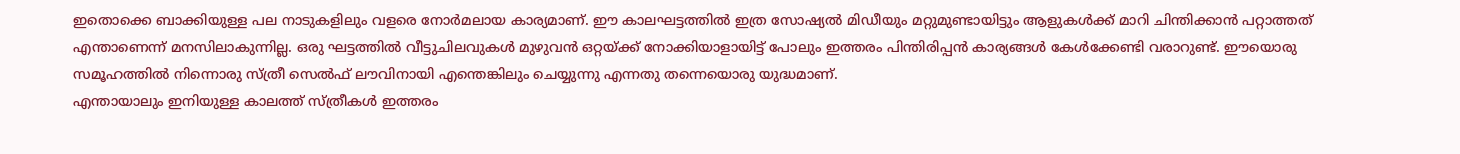ഇതൊക്കെ ബാക്കിയുള്ള പല നാടുകളിലും വളരെ നോർമലായ കാര്യമാണ്. ഈ കാലഘട്ടത്തിൽ ഇത്ര സോഷ്യൽ മിഡീയും മറ്റുമുണ്ടായിട്ടും ആളുകൾക്ക് മാറി ചിന്തിക്കാൻ പറ്റാത്തത് എന്താണെന്ന് മനസിലാകുന്നില്ല. ഒരു ഘട്ടത്തിൽ വീട്ടുചിലവുകൾ മുഴുവൻ ഒറ്റയ്ക്ക് നോക്കിയാളായിട്ട് പോലും ഇത്തരം പിന്തിരിപ്പൻ കാര്യങ്ങൾ കേൾക്കേണ്ടി വരാറുണ്ട്. ഈയൊരു സമൂഹത്തിൽ നിന്നൊരു സ്ത്രീ സെൽഫ് ലൗവിനായി എന്തെങ്കിലും ചെയ്യുന്നു എന്നതു തന്നെയൊരു യുദ്ധമാണ്.
എന്തായാലും ഇനിയുള്ള കാലത്ത് സ്ത്രീകൾ ഇത്തരം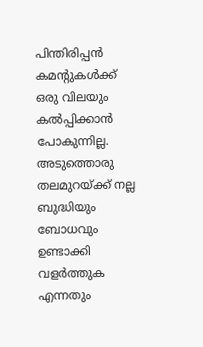പിന്തിരിപ്പൻ കമന്റുകൾക്ക് ഒരു വിലയും കൽപ്പിക്കാൻ പോകുന്നില്ല. അടുത്തൊരു തലമുറയ്ക്ക് നല്ല ബുദ്ധിയും ബോധവും ഉണ്ടാക്കി വളർത്തുക എന്നതും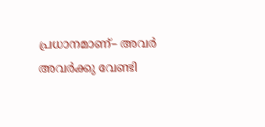പ്രധാനമാണ്– അവർ അവർക്കു വേണ്ടി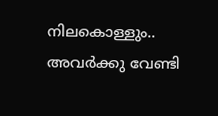നിലകൊള്ളും.. അവർക്കു വേണ്ടി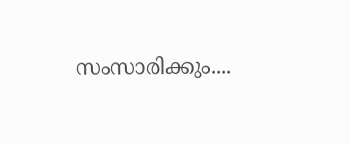സംസാരിക്കും....